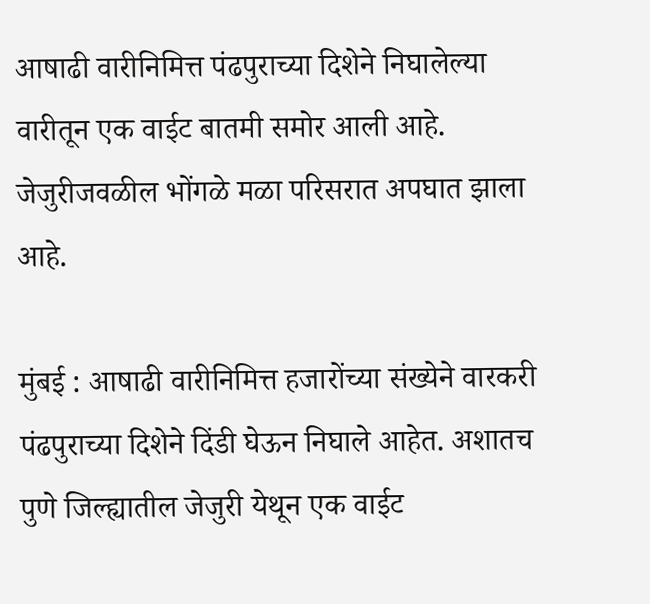आषाढी वारीनिमित्त पंढपुराच्या दिशेने निघालेल्या वारीतून एक वाईट बातमी समोर आली आहे. जेजुरीजवळील भोंगळे मळा परिसरात अपघात झाला आहे.

मुंबई : आषाढी वारीनिमित्त हजारोंच्या संख्येने वारकरी पंढपुराच्या दिशेने दिंडी घेऊन निघाले आहेत. अशातच पुणे जिल्ह्यातील जेजुरी येथून एक वाईट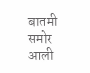बातमी समोर आली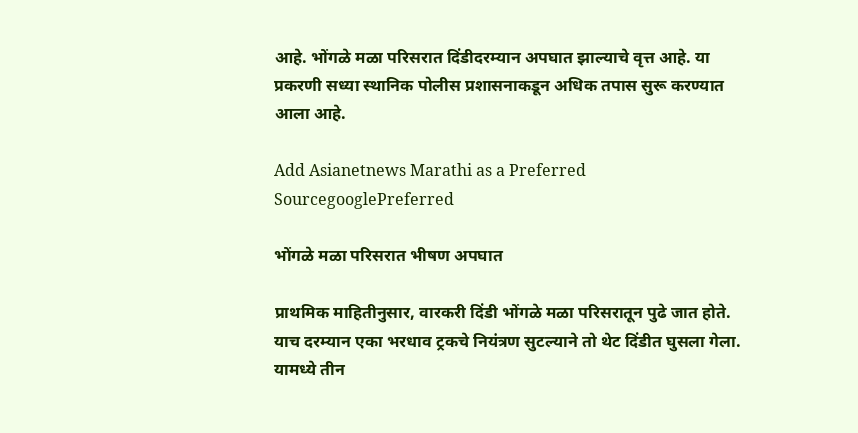आहे. भोंगळे मळा परिसरात दिंडीदरम्यान अपघात झाल्याचे वृत्त आहे. या प्रकरणी सध्या स्थानिक पोलीस प्रशासनाकडून अधिक तपास सुरू करण्यात आला आहे.

Add Asianetnews Marathi as a Preferred SourcegooglePreferred

भोंगळे मळा परिसरात भीषण अपघात

प्राथमिक माहितीनुसार, वारकरी दिंडी भोंगळे मळा परिसरातून पुढे जात होते. याच दरम्यान एका भरधाव ट्रकचे नियंत्रण सुटल्याने तो थेट दिंडीत घुसला गेला. यामध्ये तीन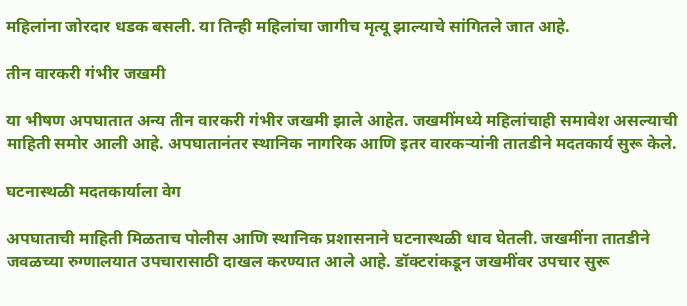महिलांना जोरदार धडक बसली. या तिन्ही महिलांचा जागीच मृत्यू झाल्याचे सांगितले जात आहे.

तीन वारकरी गंभीर जखमी

या भीषण अपघातात अन्य तीन वारकरी गंभीर जखमी झाले आहेत. जखमींमध्ये महिलांचाही समावेश असल्याची माहिती समोर आली आहे. अपघातानंतर स्थानिक नागरिक आणि इतर वारकऱ्यांनी तातडीने मदतकार्य सुरू केले.

घटनास्थळी मदतकार्याला वेग

अपघाताची माहिती मिळताच पोलीस आणि स्थानिक प्रशासनाने घटनास्थळी धाव घेतली. जखमींना तातडीने जवळच्या रुग्णालयात उपचारासाठी दाखल करण्यात आले आहे. डॉक्टरांकडून जखमींवर उपचार सुरू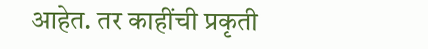आहेत. तर काहींची प्रकृती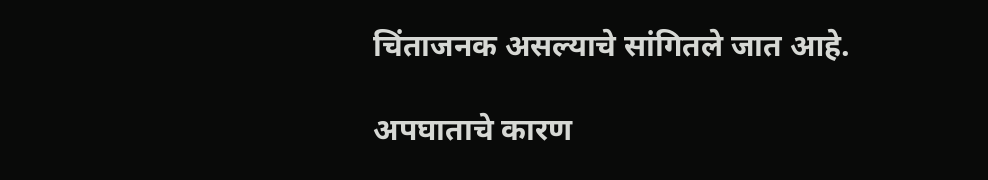चिंताजनक असल्याचे सांगितले जात आहे.

अपघाताचे कारण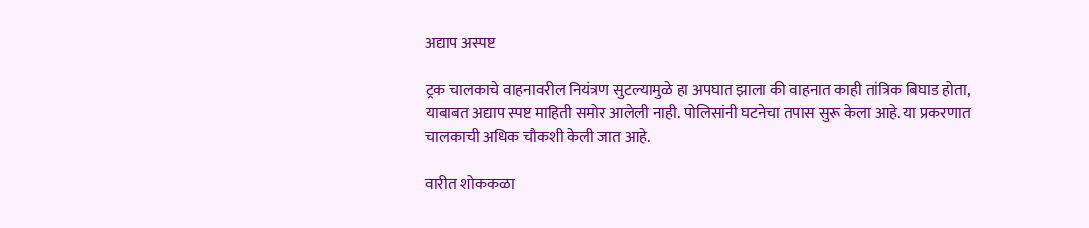अद्याप अस्पष्ट

ट्रक चालकाचे वाहनावरील नियंत्रण सुटल्यामुळे हा अपघात झाला की वाहनात काही तांत्रिक बिघाड होता, याबाबत अद्याप स्पष्ट माहिती समोर आलेली नाही. पोलिसांनी घटनेचा तपास सुरू केला आहे. या प्रकरणात चालकाची अधिक चौकशी केली जात आहे.

वारीत शोककळा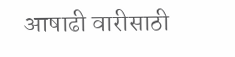आषाढी वारीसाठी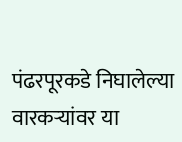पंढरपूरकडे निघालेल्या वारकऱ्यांवर या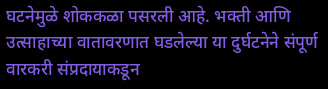घटनेमुळे शोककळा पसरली आहे. भक्ती आणि उत्साहाच्या वातावरणात घडलेल्या या दुर्घटनेने संपूर्ण वारकरी संप्रदायाकडून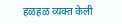हळहळ व्यक्त केली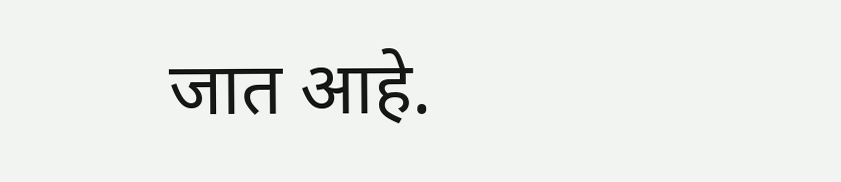जात आहे.